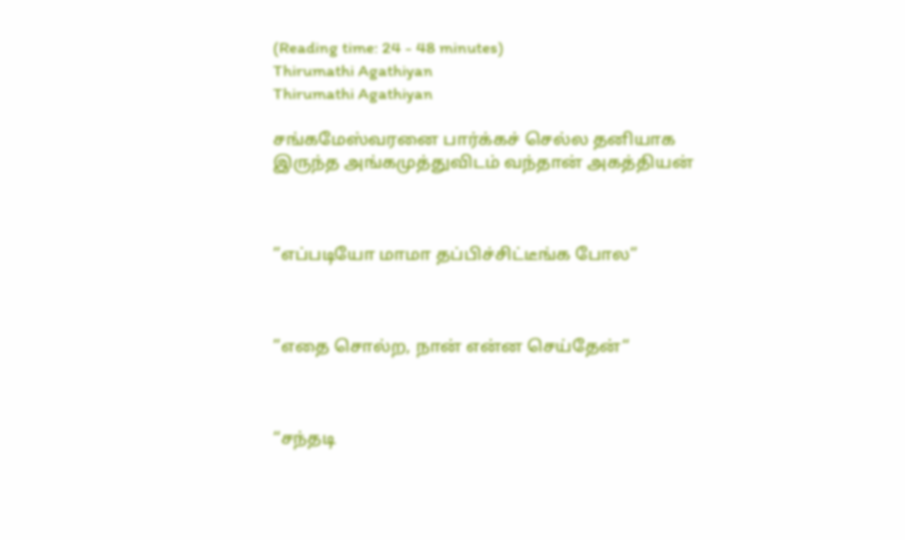(Reading time: 24 - 48 minutes)
Thirumathi Agathiyan
Thirumathi Agathiyan

சங்கமேஸ்வரனை பார்க்கச் செல்ல தனியாக இருந்த அங்கமுத்துவிடம் வந்தான் அகத்தியன்



”எப்படியோ மாமா தப்பிச்சிட்டீங்க போல”



”எதை சொல்ற, நான் என்ன செய்தேன்“



“சந்தடி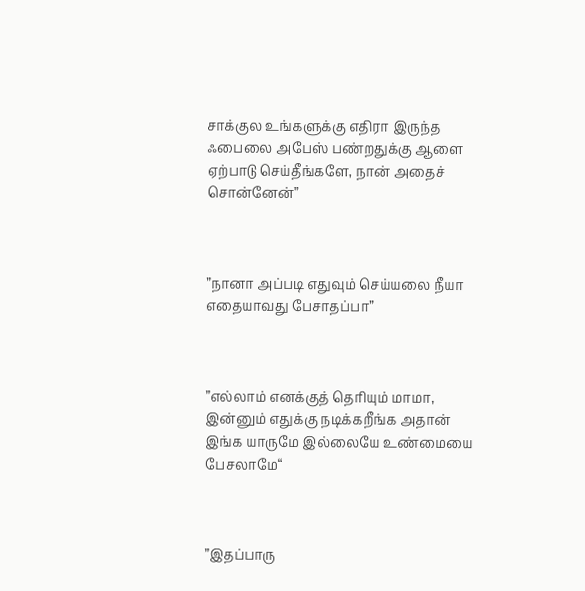சாக்குல உங்களுக்கு எதிரா இருந்த ஃபைலை அபேஸ் பண்றதுக்கு ஆளை ஏற்பாடு செய்தீங்களே, நான் அதைச் சொன்னேன்”



”நானா அப்படி எதுவும் செய்யலை நீயா எதையாவது பேசாதப்பா”



”எல்லாம் எனக்குத் தெரியும் மாமா, இன்னும் எதுக்கு நடிக்கறீங்க அதான் இங்க யாருமே இல்லையே உண்மையை பேசலாமே“



”இதப்பாரு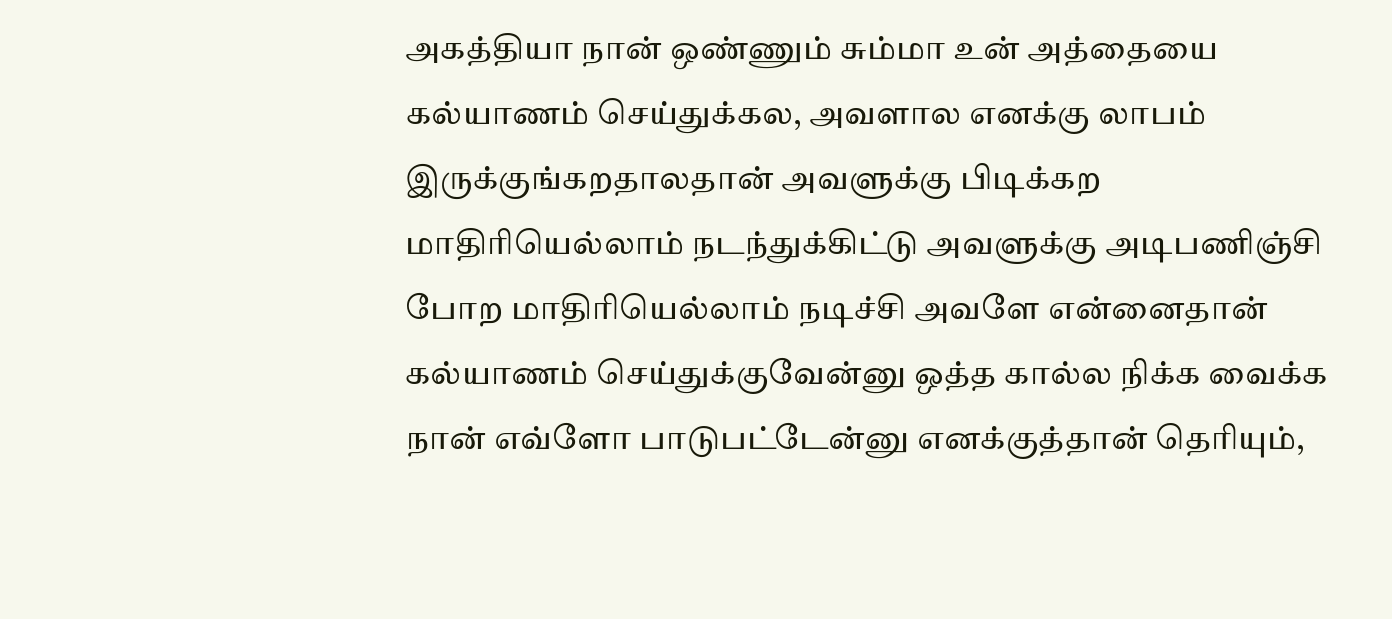அகத்தியா நான் ஒண்ணும் சும்மா உன் அத்தையை கல்யாணம் செய்துக்கல, அவளால எனக்கு லாபம் இருக்குங்கறதாலதான் அவளுக்கு பிடிக்கற மாதிரியெல்லாம் நடந்துக்கிட்டு அவளுக்கு அடிபணிஞ்சி போற மாதிரியெல்லாம் நடிச்சி அவளே என்னைதான் கல்யாணம் செய்துக்குவேன்னு ஒத்த கால்ல நிக்க வைக்க நான் எவ்ளோ பாடுபட்டேன்னு எனக்குத்தான் தெரியும்,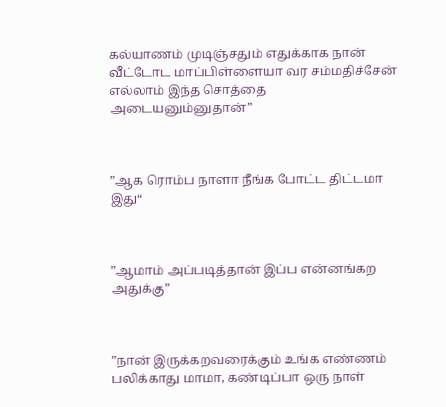கல்யாணம் முடிஞ்சதும் எதுக்காக நான் வீட்டோட மாப்பிள்ளையா வர சம்மதிச்சேன் எல்லாம் இந்த சொத்தை அடையனும்னுதான்”



”ஆக ரொம்ப நாளா நீங்க போட்ட திட்டமா இது“



”ஆமாம் அப்படித்தான் இப்ப என்னங்கற அதுக்கு”



”நான் இருக்கறவரைக்கும் உங்க எண்ணம் பலிக்காது மாமா, கண்டிப்பா ஒரு நாள்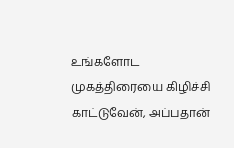உங்களோட முகத்திரையை கிழிச்சி காட்டுவேன், அப்பதான்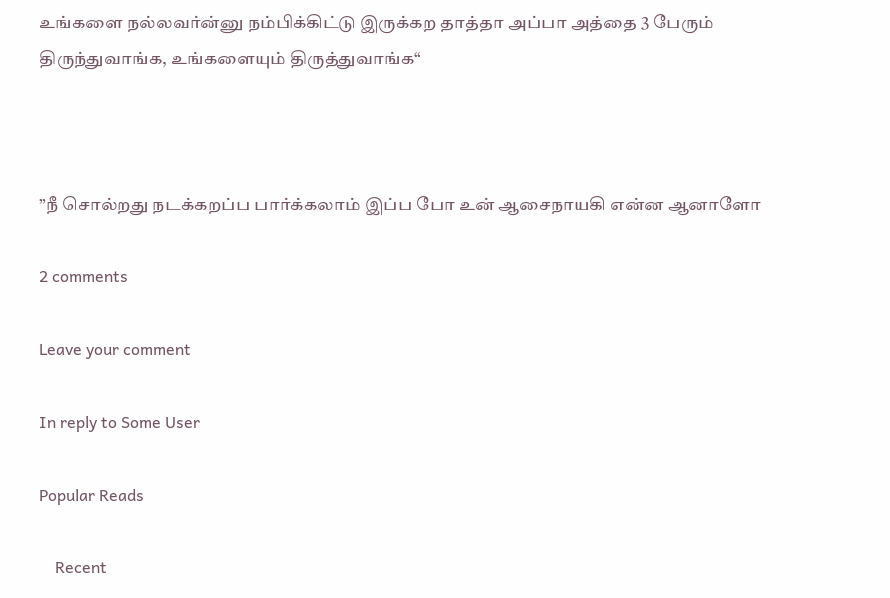உங்களை நல்லவர்ன்னு நம்பிக்கிட்டு இருக்கற தாத்தா அப்பா அத்தை 3 பேரும் திருந்துவாங்க, உங்களையும் திருத்துவாங்க“



”நீ சொல்றது நடக்கறப்ப பார்க்கலாம் இப்ப போ உன் ஆசைநாயகி என்ன ஆனாளோ

2 comments

Leave your comment

In reply to Some User

Popular Reads

    Recent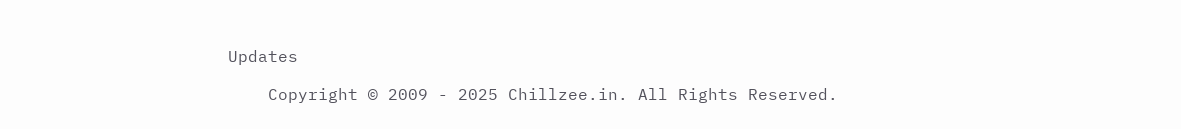Updates

    Copyright © 2009 - 2025 Chillzee.in. All Rights Reserved.